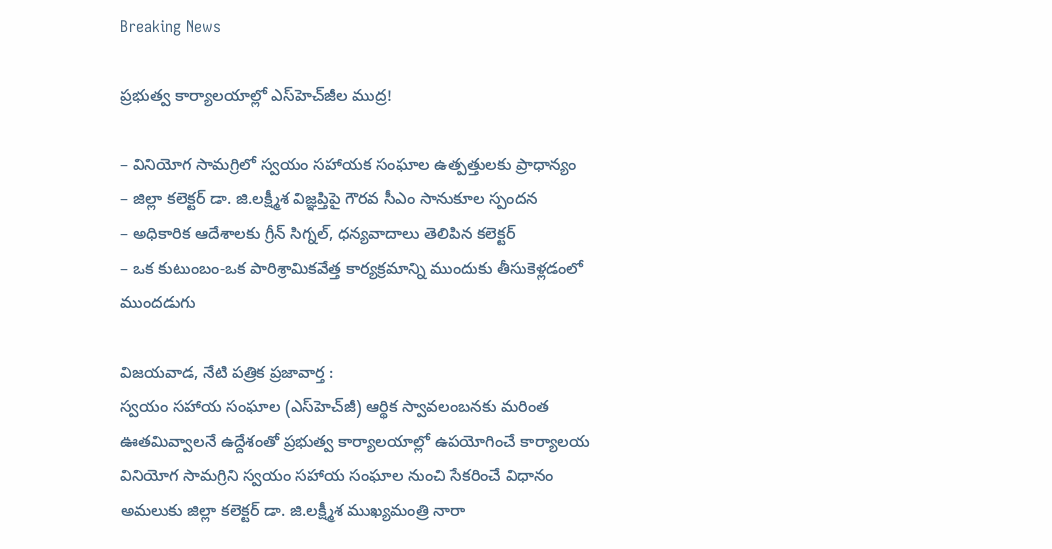Breaking News

ప్రభుత్వ కార్యాలయాల్లో ఎస్‌హెచ్‌జీల ముద్ర‌!

– వినియోగ సామగ్రిలో స్వ‌యం స‌హాయ‌క సంఘాల ఉత్పత్తులకు ప్రాధాన్యం
– జిల్లా క‌లెక్ట‌ర్ డా. జి.ల‌క్ష్మీశ విజ్ఞ‌ప్తిపై గౌర‌వ సీఎం సానుకూల స్పంద‌న‌
– అధికారిక ఆదేశాలకు గ్రీన్ సిగ్నల్, ధ‌న్య‌వాదాలు తెలిపిన క‌లెక్ట‌ర్
– ఒక కుటుంబం-ఒక పారిశ్రామిక‌వేత్త కార్య‌క్ర‌మాన్ని ముందుకు తీసుకెళ్ల‌డంలో ముంద‌డుగు

విజయవాడ, నేటి పత్రిక ప్రజావార్త :
స్వ‌యం సహాయ సంఘాల (ఎస్‌హెచ్‌జీ) ఆర్థిక స్వావలంబనకు మరింత ఊతమివ్వాలనే ఉద్దేశంతో ప్రభుత్వ కార్యాలయాల్లో ఉపయోగించే కార్యాలయ వినియోగ సామగ్రిని స్వయం సహాయ సంఘాల నుంచి సేక‌రించే విధానం అమ‌లుకు జిల్లా కలెక్టర్ డా. జి.లక్ష్మీశ ముఖ్యమంత్రి నారా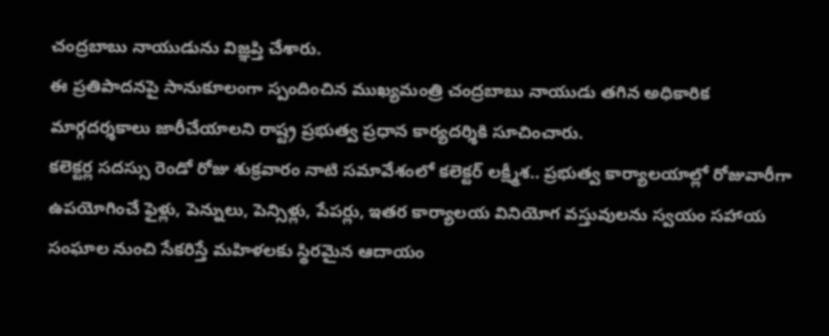చంద్రబాబు నాయుడును విజ్ఞ‌ప్తి చేశారు.
ఈ ప్రతిపాదనపై సానుకూలంగా స్పందించిన ముఖ్యమంత్రి చంద్రబాబు నాయుడు తగిన అధికారిక మార్గదర్శకాలు జారీచేయాలని రాష్ట్ర ప్ర‌భుత్వ ప్ర‌ధాన కార్య‌ద‌ర్శికి సూచించారు.
క‌లెక్ట‌ర్ల స‌ద‌స్సు రెండో రోజు శుక్ర‌వారం నాటి స‌మావేశంలో కలెక్టర్ ల‌క్ష్మీశ‌.. ప్ర‌భుత్వ కార్యాలయాల్లో రోజువారీగా ఉపయోగించే ఫైళ్లు, పెన్నులు, పెన్సిళ్లు, పేపర్లు, ఇతర కార్యాలయ వినియోగ వస్తువులను స్వయం సహాయ సంఘాల నుంచి సేక‌రిస్తే మహిళలకు స్థిరమైన ఆదాయం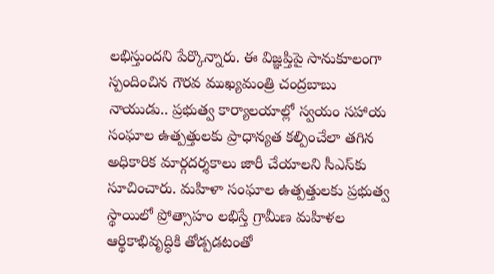లభిస్తుందని పేర్కొన్నారు. ఈ విజ్ఞ‌ప్తిపై సానుకూలంగా స్పందించిన గౌర‌వ ముఖ్యమంత్రి చంద్రబాబు నాయుడు.. ప్రభుత్వ కార్యాలయాల్లో స్వయం సహాయ సంఘాల ఉత్పత్తులకు ప్రాధాన్యత కల్పించేలా తగిన అధికారిక మార్గదర్శకాలు జారీ చేయాలని సీఎస్‌కు సూచించారు. మహిళా సంఘాల ఉత్పత్తులకు ప్రభుత్వ స్థాయిలో ప్రోత్సాహం లభిస్తే గ్రామీణ మహిళల ఆర్థికాభివృద్ధికి తోడ్పడటంతో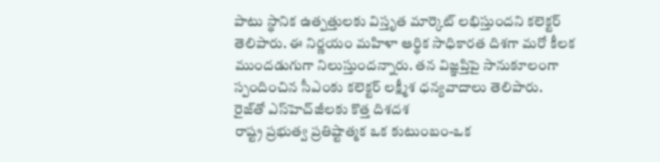పాటు స్థానిక ఉత్పత్తులకు విస్తృత మార్కెట్ లభిస్తుందని కలెక్టర్ తెలిపారు. ఈ నిర్ణయం మహిళా ఆర్థిక సాధికారత దిశగా మరో కీలక ముందడుగుగా నిలుస్తుందన్నారు. త‌న విజ్ఞ‌ప్తిపై సానుకూలంగా స్పందించిన సీఎంకు క‌లెక్ట‌ర్ ల‌క్ష్మీశ ధ‌న్య‌వాదాలు తెలిపారు.
రైజ్‌తో ఎస్‌హెచ్‌జీల‌కు కొత్త దిశ‌ద‌శ‌
రాష్ట్ర ప్ర‌భుత్వ ప్ర‌తిష్టాత్మ‌క ఒక కుటుంబం-ఒక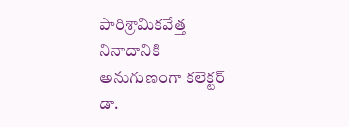పారిశ్రామిక‌వేత్త నినాదానికి అనుగుణంగా క‌లెక్ట‌ర్ డా.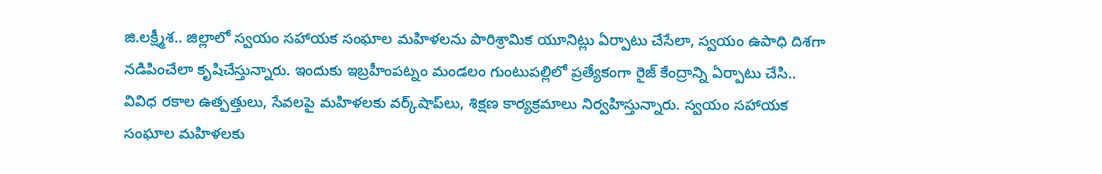జి.ల‌క్ష్మీశ‌.. జిల్లాలో స్వ‌యం స‌హాయ‌క సంఘాల మ‌హిళ‌లను పారిశ్రామిక యూనిట్లు ఏర్పాటు చేసేలా, స్వ‌యం ఉపాధి దిశ‌గా న‌డిపించేలా కృషిచేస్తున్నారు. ఇందుకు ఇబ్ర‌హీంప‌ట్నం మండ‌లం గుంటుప‌ల్లిలో ప్ర‌త్యేకంగా రైజ్ కేంద్రాన్ని ఏర్పాటు చేసి.. వివిధ ర‌కాల ఉత్ప‌త్తులు, సేవ‌ల‌పై మ‌హిళ‌ల‌కు వ‌ర్క్‌షాప్‌లు, శిక్ష‌ణ కార్య‌క్ర‌మాలు నిర్వ‌హిస్తున్నారు. స్వ‌యం స‌హాయ‌క సంఘాల మ‌హిళ‌ల‌కు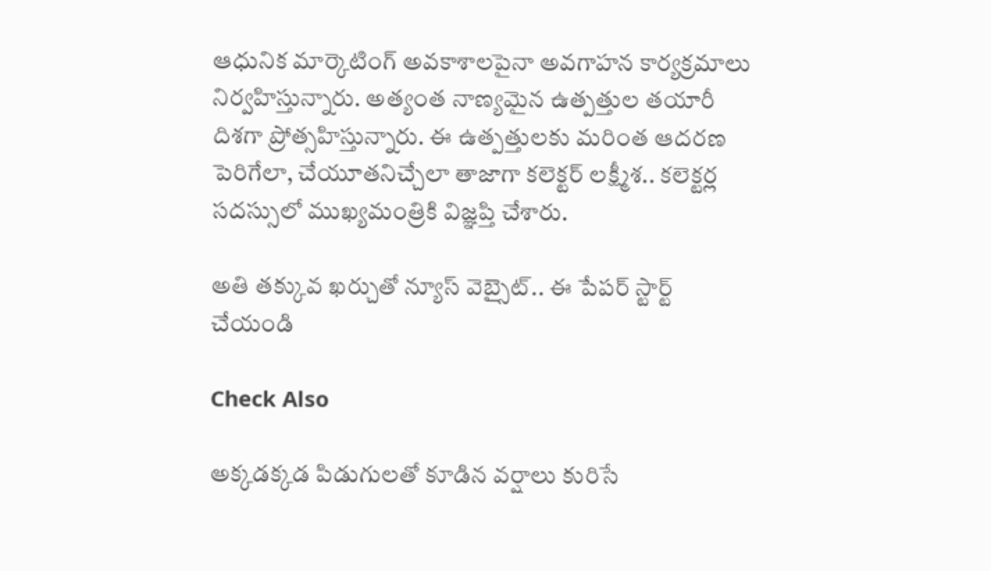ఆధునిక మార్కెటింగ్ అవ‌కాశాల‌పైనా అవ‌గాహ‌న కార్య‌క్ర‌మాలు నిర్వ‌హిస్తున్నారు. అత్యంత నాణ్య‌మైన ఉత్ప‌త్తుల త‌యారీ దిశ‌గా ప్రోత్స‌హిస్తున్నారు. ఈ ఉత్ప‌త్తుల‌కు మ‌రింత ఆద‌ర‌ణ పెరిగేలా, చేయూత‌నిచ్చేలా తాజాగా క‌లెక్ట‌ర్ ల‌క్ష్మీశ‌.. క‌లెక్ట‌ర్ల స‌ద‌స్సులో ముఖ్య‌మంత్రికి విజ్ఞ‌ప్తి చేశారు.

అతి తక్కువ ఖర్చుతో న్యూస్ వెబ్సైట్.. ఈ పేపర్ స్టార్ట్ చేయండి

Check Also

అక్కడక్కడ పిడుగులతో కూడిన వర్షాలు కురిసే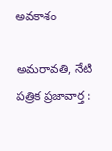అవకాశం

అమ‌రావ‌తి, నేటి పత్రిక ప్రజావార్త :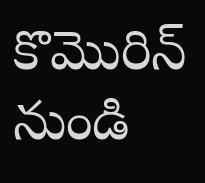కొమొరిన్ నుండి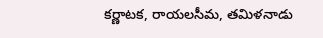కర్ణాటక, రాయలసీమ, తమిళనాడు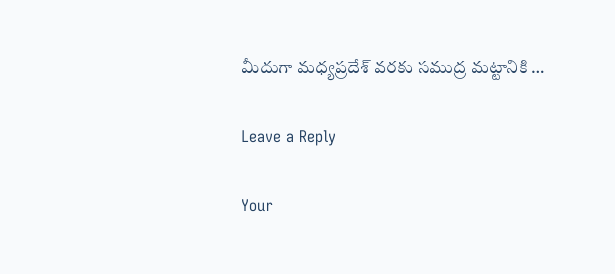మీదుగా మధ్యప్రదేశ్ వరకు సముద్ర మట్టానికి …

Leave a Reply

Your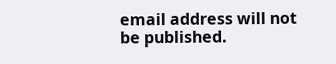email address will not be published.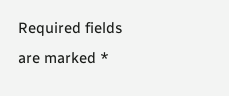Required fields are marked *